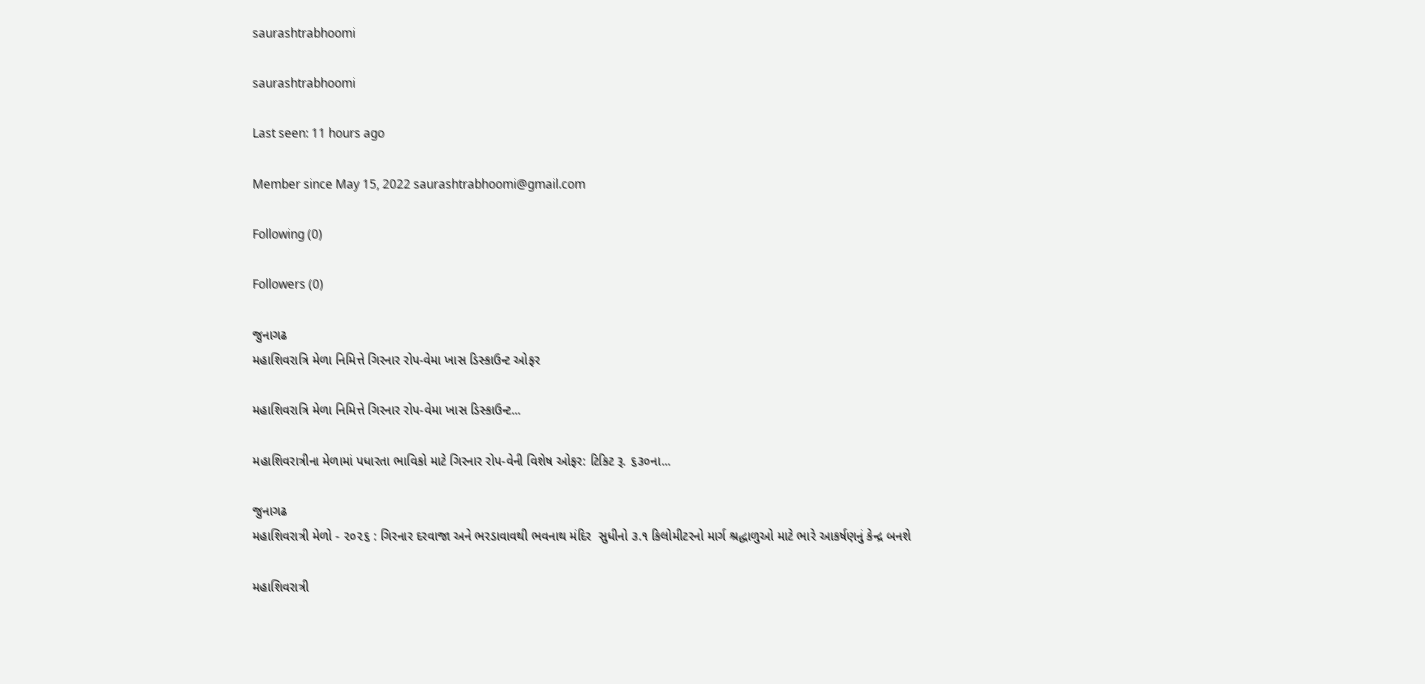saurashtrabhoomi

saurashtrabhoomi

Last seen: 11 hours ago

Member since May 15, 2022 saurashtrabhoomi@gmail.com

Following (0)

Followers (0)

જુનાગઢ
મહાશિવરાત્રિ મેળા નિમિત્તે ગિરનાર રોપ-વેમા ખાસ ડિસ્કાઉન્ટ ઓફર

મહાશિવરાત્રિ મેળા નિમિત્તે ગિરનાર રોપ-વેમા ખાસ ડિસ્કાઉન્ટ...

મહાશિવરાત્રીના મેળામાં પધારતા ભાવિકો માટે ગિરનાર રોપ-વેની વિશેષ ઓફર: ટિકિટ રૂ. ૬૩૦ના...

જુનાગઢ
મહાશિવરાત્રી મેળો - ૨૦૨૬ : ગિરનાર દરવાજા અને ભરડાવાવથી ભવનાથ મંદિર  સુધીનો ૩.૧ કિલોમીટરનો માર્ગ શ્રદ્ધાળુઓ માટે ભારે આકર્ષણનું કેન્દ્ર બનશે

મહાશિવરાત્રી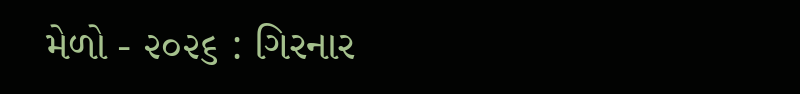મેળો - ૨૦૨૬ : ગિરનાર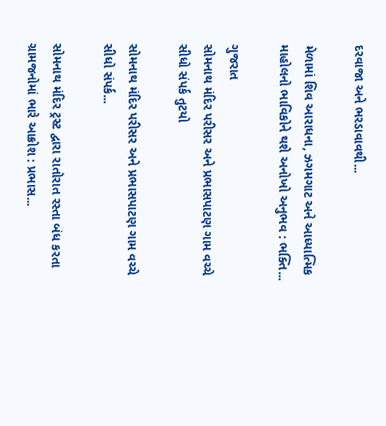દરવાજા અને ભરડાવાવથી...

મેળામાં શિવ આરાધના, ઝગમગાટ અને આધ્યાત્મિક માહોલનો ભાવિકોને થશે અનોખો અનુભવ : ભક્તિ...

ગુજરાત
સોમનાથ મંદિર પરીસર અને પ્રભાસપાટણ ગામ વચ્ચે સીધો સંપર્ક તુટયો

સોમનાથ મંદિર પરીસર અને પ્રભાસપાટણ ગામ વચ્ચે સીધો સંપર્ક...

સોમનાથ મંદિર ટ્રસ્ટ દ્વારા રાતોરાત રસ્તા બંધ કરતા ગ્રામજનોમાં ભારે આક્રોશ : પ્રભાસ...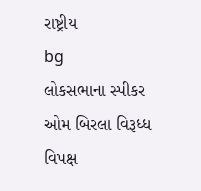રાષ્ટ્રીય
bg
લોકસભાના સ્પીકર ઓમ બિરલા વિરૂધ્ધ વિપક્ષ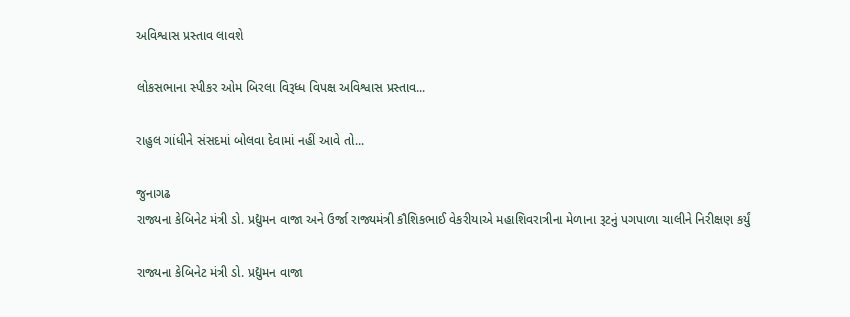અવિશ્વાસ પ્રસ્તાવ લાવશે

લોકસભાના સ્પીકર ઓમ બિરલા વિરૂધ્ધ વિપક્ષ અવિશ્વાસ પ્રસ્તાવ...

રાહુલ ગાંધીને સંસદમાં બોલવા દેવામાં નહીં આવે તો...

જુનાગઢ
રાજ્યના કેબિનેટ મંત્રી ડો. પ્રદ્યુમન વાજા અને ઉર્જા રાજ્યમંત્રી કૌશિકભાઈ વેકરીયાએ મહાશિવરાત્રીના મેળાના રૂટનું પગપાળા ચાલીને નિરીક્ષણ કર્યું

રાજ્યના કેબિનેટ મંત્રી ડો. પ્રદ્યુમન વાજા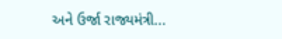અને ઉર્જા રાજ્યમંત્રી...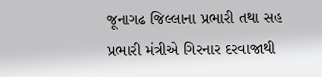જૂનાગઢ જિલ્લાના પ્રભારી તથા સહ પ્રભારી મંત્રીએ ગિરનાર દરવાજાથી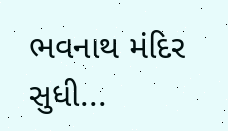ભવનાથ મંદિર સુધી...